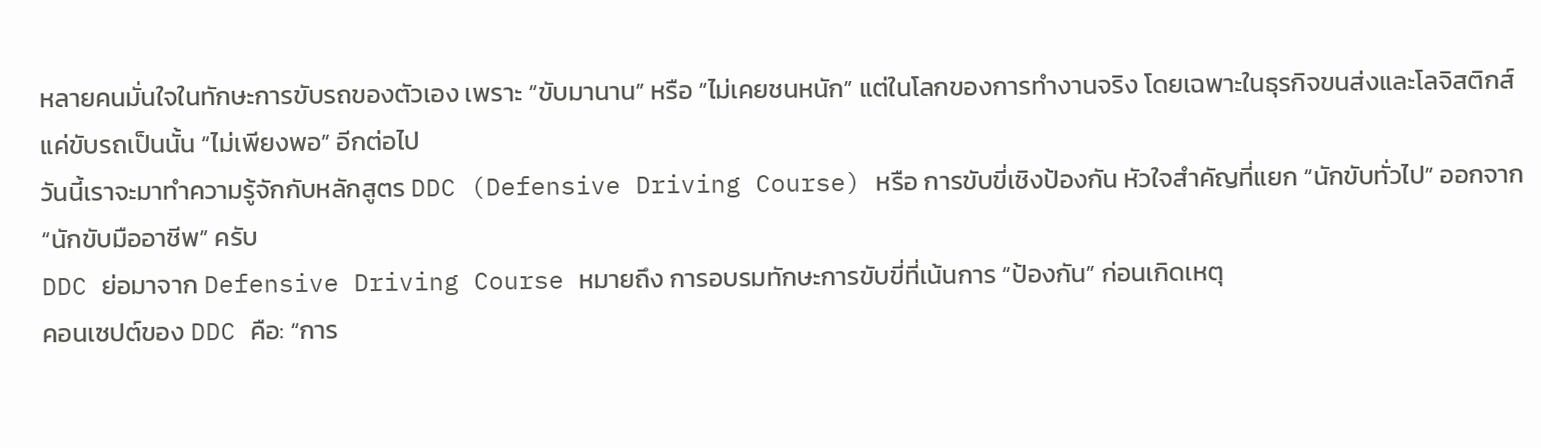หลายคนมั่นใจในทักษะการขับรถของตัวเอง เพราะ “ขับมานาน” หรือ “ไม่เคยชนหนัก” แต่ในโลกของการทำงานจริง โดยเฉพาะในธุรกิจขนส่งและโลจิสติกส์ แค่ขับรถเป็นนั้น “ไม่เพียงพอ” อีกต่อไป
วันนี้เราจะมาทำความรู้จักกับหลักสูตร DDC (Defensive Driving Course) หรือ การขับขี่เชิงป้องกัน หัวใจสำคัญที่แยก “นักขับทั่วไป” ออกจาก “นักขับมืออาชีพ” ครับ
DDC ย่อมาจาก Defensive Driving Course หมายถึง การอบรมทักษะการขับขี่ที่เน้นการ “ป้องกัน” ก่อนเกิดเหตุ
คอนเซปต์ของ DDC คือ: “การ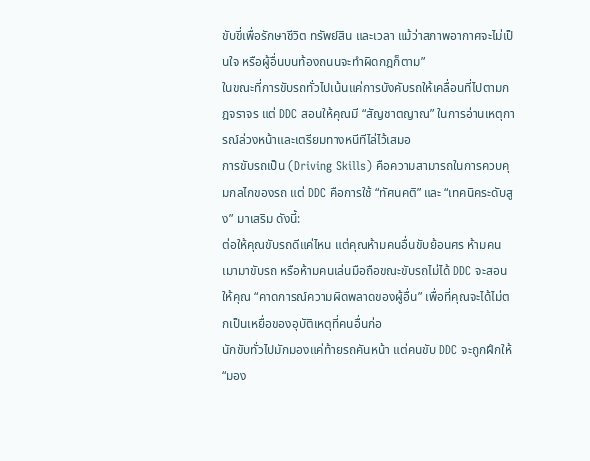ขับขี่เพื่อรักษาชีวิต ทรัพย์สิน และเวลา แม้ว่าสภาพอากาศจะไม่เป็นใจ หรือผู้อื่นบนท้องถนนจะทำผิดกฎก็ตาม”
ในขณะที่การขับรถทั่วไปเน้นแค่การบังคับรถให้เคลื่อนที่ไปตามกฎจราจร แต่ DDC สอนให้คุณมี “สัญชาตญาณ” ในการอ่านเหตุการณ์ล่วงหน้าและเตรียมทางหนีทีไล่ไว้เสมอ
การขับรถเป็น (Driving Skills) คือความสามารถในการควบคุมกลไกของรถ แต่ DDC คือการใช้ “ทัศนคติ” และ “เทคนิคระดับสูง” มาเสริม ดังนี้:
ต่อให้คุณขับรถดีแค่ไหน แต่คุณห้ามคนอื่นขับย้อนศร ห้ามคนเมามาขับรถ หรือห้ามคนเล่นมือถือขณะขับรถไม่ได้ DDC จะสอนให้คุณ “คาดการณ์ความผิดพลาดของผู้อื่น” เพื่อที่คุณจะได้ไม่ตกเป็นเหยื่อของอุบัติเหตุที่คนอื่นก่อ
นักขับทั่วไปมักมองแค่ท้ายรถคันหน้า แต่คนขับ DDC จะถูกฝึกให้ “มอง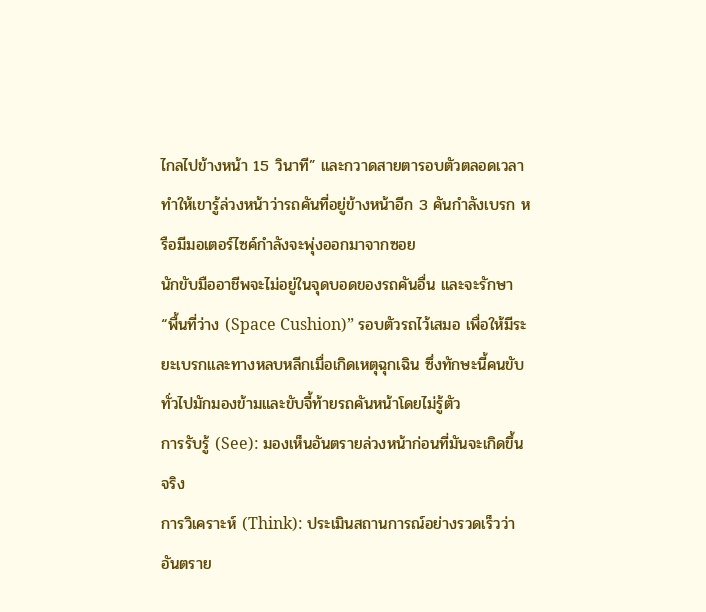ไกลไปข้างหน้า 15 วินาที” และกวาดสายตารอบตัวตลอดเวลา ทำให้เขารู้ล่วงหน้าว่ารถคันที่อยู่ข้างหน้าอีก 3 คันกำลังเบรก หรือมีมอเตอร์ไซค์กำลังจะพุ่งออกมาจากซอย
นักขับมืออาชีพจะไม่อยู่ในจุดบอดของรถคันอื่น และจะรักษา “พื้นที่ว่าง (Space Cushion)” รอบตัวรถไว้เสมอ เพื่อให้มีระยะเบรกและทางหลบหลีกเมื่อเกิดเหตุฉุกเฉิน ซึ่งทักษะนี้คนขับทั่วไปมักมองข้ามและขับจี้ท้ายรถคันหน้าโดยไม่รู้ตัว
การรับรู้ (See): มองเห็นอันตรายล่วงหน้าก่อนที่มันจะเกิดขึ้นจริง
การวิเคราะห์ (Think): ประเมินสถานการณ์อย่างรวดเร็วว่าอันตราย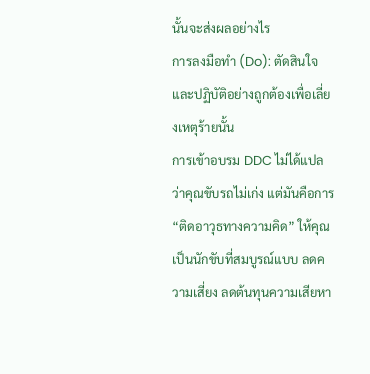นั้นจะส่งผลอย่างไร
การลงมือทำ (Do): ตัดสินใจและปฏิบัติอย่างถูกต้องเพื่อเลี่ยงเหตุร้ายนั้น
การเข้าอบรม DDC ไม่ได้แปลว่าคุณขับรถไม่เก่ง แต่มันคือการ “ติดอาวุธทางความคิด” ให้คุณเป็นนักขับที่สมบูรณ์แบบ ลดความเสี่ยง ลดต้นทุนความเสียหา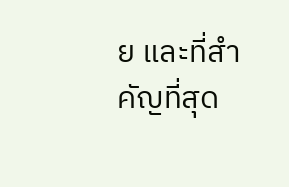ย และที่สำคัญที่สุด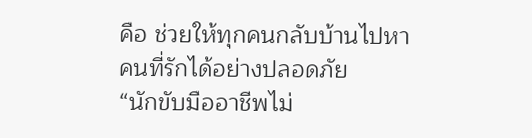คือ ช่วยให้ทุกคนกลับบ้านไปหาคนที่รักได้อย่างปลอดภัย
“นักขับมืออาชีพไม่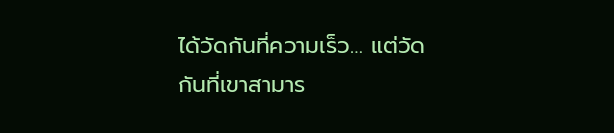ได้วัดกันที่ความเร็ว… แต่วัดกันที่เขาสามาร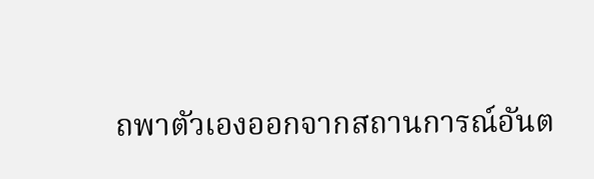ถพาตัวเองออกจากสถานการณ์อันต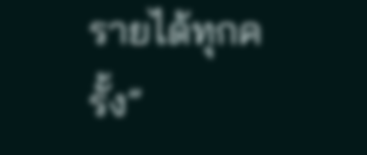รายได้ทุกครั้ง”